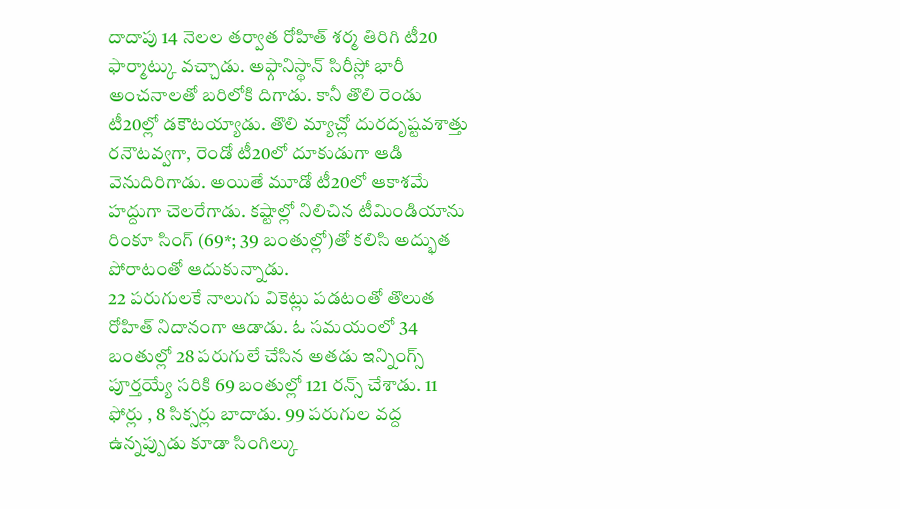దాదాపు 14 నెలల తర్వాత రోహిత్ శర్మ తిరిగి టీ20 ఫార్మాట్కు వచ్చాడు. అఫ్గానిస్థాన్ సిరీస్లో భారీ అంచనాలతో బరిలోకి దిగాడు. కానీ తొలి రెండు టీ20ల్లో డకౌటయ్యాడు. తొలి మ్యాచ్లో దురదృష్టవశాత్తు రనౌటవ్వగా, రెండో టీ20లో దూకుడుగా ఆడి వెనుదిరిగాడు. అయితే మూడో టీ20లో ఆకాశమే హద్దుగా చెలరేగాడు. కష్టాల్లో నిలిచిన టీమిండియాను రింకూ సింగ్ (69*; 39 బంతుల్లో)తో కలిసి అద్భుత పోరాటంతో ఆదుకున్నాడు.
22 పరుగులకే నాలుగు వికెట్లు పడటంతో తొలుత రోహిత్ నిదానంగా ఆడాడు. ఓ సమయంలో 34 బంతుల్లో 28 పరుగులే చేసిన అతడు ఇన్నింగ్స్ పూర్తయ్యే సరికి 69 బంతుల్లో 121 రన్స్ చేశాడు. 11 ఫోర్లు , 8 సిక్సర్లు బాదాడు. 99 పరుగుల వద్ద ఉన్నప్పుడు కూడా సింగిల్కు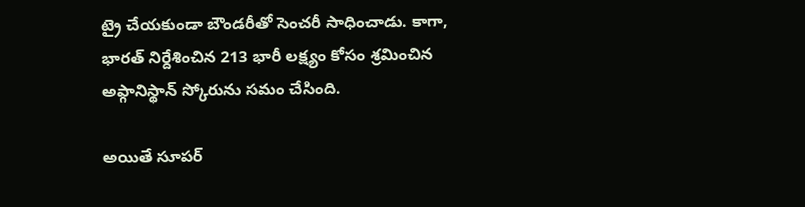ట్రై చేయకుండా బౌండరీతో సెంచరీ సాధించాడు. కాగా, భారత్ నిర్దేశించిన 213 భారీ లక్ష్యం కోసం శ్రమించిన అఫ్గానిస్థాన్ స్కోరును సమం చేసింది.

అయితే సూపర్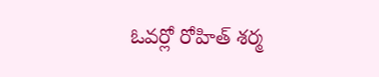ఓవర్లో రోహిత్ శర్మ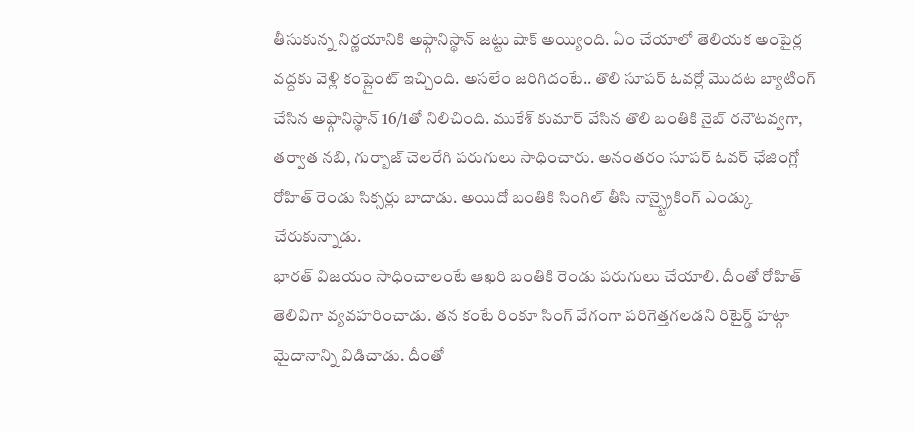తీసుకున్న నిర్ణయానికి అఫ్గానిస్థాన్ జట్టు షాక్ అయ్యింది. ఏం చేయాలో తెలియక అంపైర్ల వద్దకు వెళ్లి కంప్లైంట్ ఇచ్చింది. అసలేం జరిగిదంటే.. తొలి సూపర్ ఓవర్లో మొదట బ్యాటింగ్ చేసిన అఫ్గానిస్థాన్ 16/1తో నిలిచింది. ముకేశ్ కుమార్ వేసిన తొలి బంతికి నైబ్ రనౌటవ్వగా, తర్వాత నబి, గుర్బాజ్ చెలరేగి పరుగులు సాధించారు. అనంతరం సూపర్ ఓవర్ ఛేజింగ్లో రోహిత్ రెండు సిక్సర్లు బాదాడు. అయిదో బంతికి సింగిల్ తీసి నాన్స్ట్రైకింగ్ ఎండ్కు చేరుకున్నాడు.
భారత్ విజయం సాధించాలంటే ఆఖరి బంతికి రెండు పరుగులు చేయాలి. దీంతో రోహిత్ తెలివిగా వ్యవహరించాడు. తన కంటే రింకూ సింగ్ వేగంగా పరిగెత్తగలడని రిటైర్డ్ హట్గా మైదానాన్ని విడిచాడు. దీంతో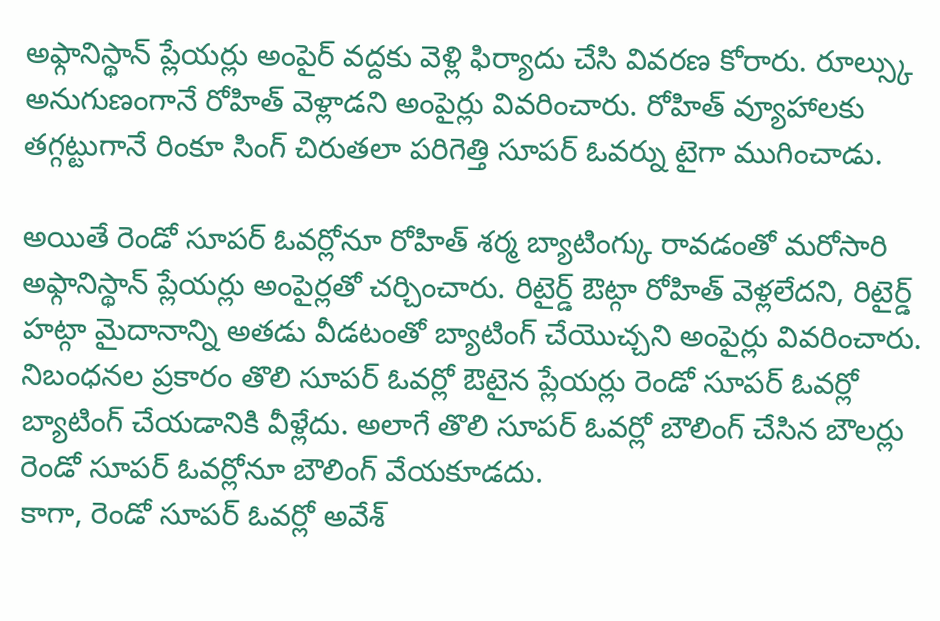అఫ్గానిస్థాన్ ప్లేయర్లు అంపైర్ వద్దకు వెళ్లి ఫిర్యాదు చేసి వివరణ కోరారు. రూల్స్కు అనుగుణంగానే రోహిత్ వెళ్లాడని అంపైర్లు వివరించారు. రోహిత్ వ్యూహాలకు తగ్గట్టుగానే రింకూ సింగ్ చిరుతలా పరిగెత్తి సూపర్ ఓవర్ను టైగా ముగించాడు.

అయితే రెండో సూపర్ ఓవర్లోనూ రోహిత్ శర్మ బ్యాటింగ్కు రావడంతో మరోసారి అఫ్గానిస్థాన్ ప్లేయర్లు అంపైర్లతో చర్చించారు. రిటైర్డ్ ఔట్గా రోహిత్ వెళ్లలేదని, రిటైర్డ్ హట్గా మైదానాన్ని అతడు వీడటంతో బ్యాటింగ్ చేయొచ్చని అంపైర్లు వివరించారు. నిబంధనల ప్రకారం తొలి సూపర్ ఓవర్లో ఔటైన ప్లేయర్లు రెండో సూపర్ ఓవర్లో బ్యాటింగ్ చేయడానికి వీళ్లేదు. అలాగే తొలి సూపర్ ఓవర్లో బౌలింగ్ చేసిన బౌలర్లు రెండో సూపర్ ఓవర్లోనూ బౌలింగ్ వేయకూడదు.
కాగా, రెండో సూపర్ ఓవర్లో అవేశ్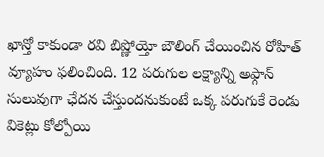ఖాన్తో కాకుండా రవి బిష్ణోయ్తో బౌలింగ్ చేయించిన రోహిత్ వ్యూహం ఫలించింది. 12 పరుగుల లక్ష్యాన్ని అఫ్గాన్ సులువుగా ఛేదన చేస్తుందనుకుంటే ఒక్క పరుగుకే రెండు వికెట్లు కోల్పోయి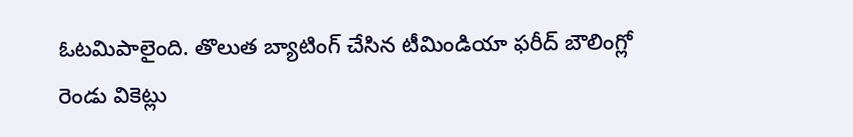ఓటమిపాలైంది. తొలుత బ్యాటింగ్ చేసిన టీమిండియా ఫరీద్ బౌలింగ్లో రెండు వికెట్లు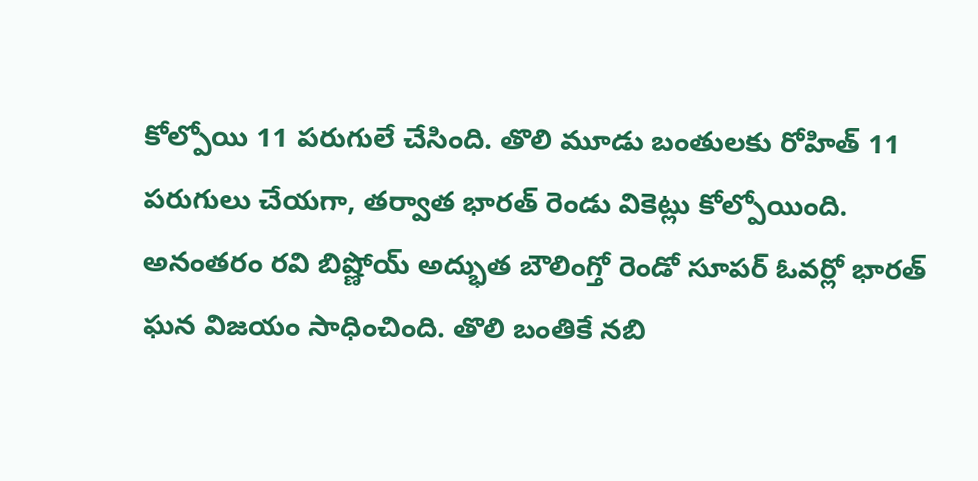కోల్పోయి 11 పరుగులే చేసింది. తొలి మూడు బంతులకు రోహిత్ 11 పరుగులు చేయగా, తర్వాత భారత్ రెండు వికెట్లు కోల్పోయింది. అనంతరం రవి బిష్ణోయ్ అద్భుత బౌలింగ్తో రెండో సూపర్ ఓవర్లో భారత్ ఘన విజయం సాధించింది. తొలి బంతికే నబి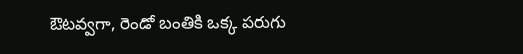ఔటవ్వగా, రెండో బంతికి ఒక్క పరుగు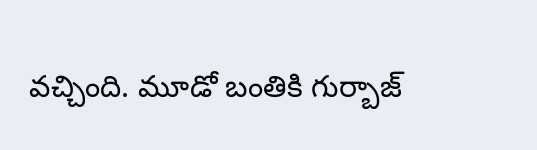వచ్చింది. మూడో బంతికి గుర్బాజ్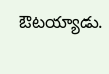ఔటయ్యాడు.